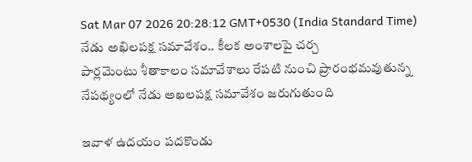Sat Mar 07 2026 20:28:12 GMT+0530 (India Standard Time)
నేడు అఖిలపక్ష సమావేశం.. కీలక అంశాలపై చర్చ
పార్లమెంటు శీతాకాలం సమావేశాలు రేపటి నుంచి ప్రారంభమవుతున్న నేపథ్యంలో నేడు అఖలపక్ష సమావేశం జరుగుతుంది

ఇవాళ ఉదయం పదకొండు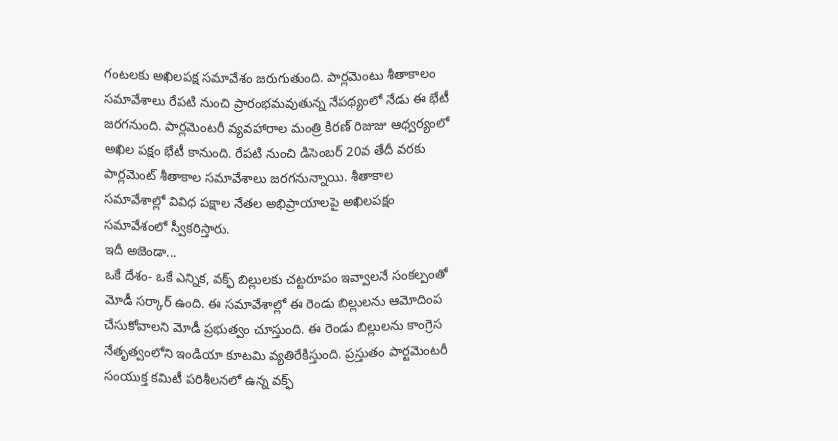గంటలకు అఖిలపక్ష సమావేశం జరుగుతుంది. పార్లమెంటు శీతాకాలం సమావేశాలు రేపటి నుంచి ప్రారంభమవుతున్న నేపథ్యంలో నేడు ఈ భేటీ జరగనుంది. పార్లమెంటరీ వ్యవహారాల మంత్రి కిరణ్ రిజుజు ఆధ్వర్యంలో అఖిల పక్షం భేటీ కానుంది. రేపటి నుంచి డిసెంబర్ 20వ తేదీ వరకు పార్లమెంట్ శీతాకాల సమావేశాలు జరగనున్నాయి. శీతాకాల సమావేశాల్లో వివిధ పక్షాల నేతల అభిప్రాయాలపై అఖిలపక్షం సమావేశంలో స్వీకరిస్తారు.
ఇదీ అజెండా...
ఒకే దేశం- ఒకే ఎన్నిక, వక్ఫ్ బిల్లులకు చట్టరూపం ఇవ్వాలనే సంకల్పంతో మోడీ సర్కార్ ఉంది. ఈ సమావేశాల్లో ఈ రెండు బిల్లులను ఆమోదింప చేసుకోవాలని మోడీ ప్రభుత్వం చూస్తుంది. ఈ రెండు బిల్లులను కాంగ్రెస నేతృత్వంలోని ఇండియా కూటమి వ్యతిరేకిస్తుంది. ప్రస్తుతం పార్టమెంటరీ సంయుక్త కమిటీ పరిశీలనలో ఉన్న వక్ఫ్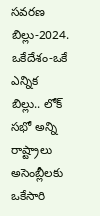సవరణ బిల్లు-2024. ఒకేదేశం-ఒకే ఎన్నిక బిల్లు.. లోక్ సభో అన్ని రాష్ట్రాలు అసెంబ్లీలకు ఒకేసారి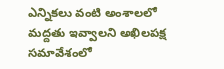ఎన్నికలు వంటి అంశాలలో మద్దతు ఇవ్వాలని అఖిలపక్ష సమావేశంలో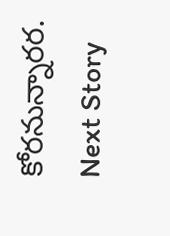కోరనున్నారర.
Next Story